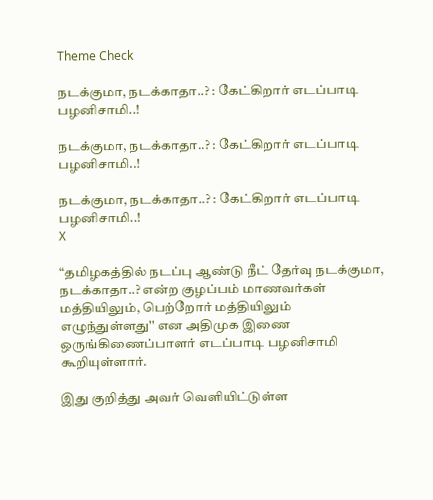Theme Check

நடக்குமா, நடக்காதா..? : கேட்கிறார் எடப்பாடி பழனிசாமி..!

நடக்குமா, நடக்காதா..? : கேட்கிறார் எடப்பாடி பழனிசாமி..!

நடக்குமா, நடக்காதா..? : கேட்கிறார் எடப்பாடி பழனிசாமி..!
X

“தமிழகத்தில் நடப்பு ஆண்டு நீட் தேர்வு நடக்குமா, நடக்காதா..? என்ற குழப்பம் மாணவர்கள் மத்தியிலும், பெற்றோர் மத்தியிலும் எழுந்துள்ளது'' என அதிமுக இணை ஒருங்கிணைப்பாளர் எடப்பாடி பழனிசாமி கூறியுள்ளார்.

இது குறித்து அவர் வெளியிட்டுள்ள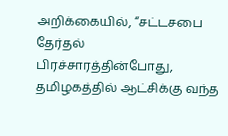அறிக்கையில், “சட்டசபை தேர்தல் பிரச்சாரத்தின்போது, தமிழகத்தில் ஆட்சிக்கு வந்த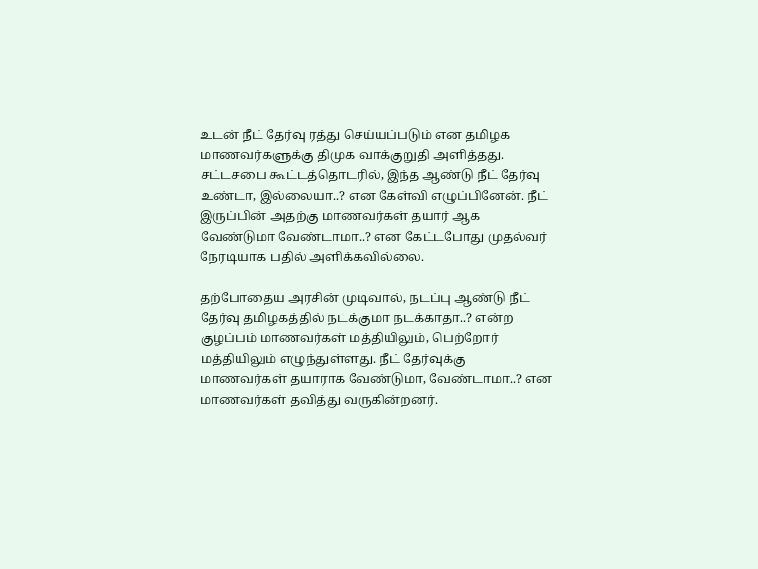உடன் நீட் தேர்வு ரத்து செய்யப்படும் என தமிழக மாணவர்களுக்கு திமுக வாக்குறுதி அளித்தது. சட்டசபை கூட்டத்தொடரில், இந்த ஆண்டு நீட் தேர்வு உண்டா, இல்லையா..? என கேள்வி எழுப்பினேன். நீட் இருப்பின் அதற்கு மாணவர்கள் தயார் ஆக வேண்டுமா வேண்டாமா..? என கேட்டபோது முதல்வர் நேரடியாக பதில் அளிக்கவில்லை.

தற்போதைய அரசின் முடிவால், நடப்பு ஆண்டு நீட் தேர்வு தமிழகத்தில் நடக்குமா நடக்காதா..? என்ற குழப்பம் மாணவர்கள் மத்தியிலும், பெற்றோர் மத்தியிலும் எழுந்துள்ளது. நீட் தேர்வுக்கு மாணவர்கள் தயாராக வேண்டுமா, வேண்டாமா..? என மாணவர்கள் தவித்து வருகின்றனர்.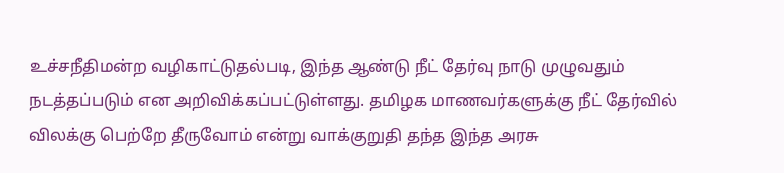உச்சநீதிமன்ற வழிகாட்டுதல்படி, இந்த ஆண்டு நீட் தேர்வு நாடு முழுவதும் நடத்தப்படும் என அறிவிக்கப்பட்டுள்ளது. தமிழக மாணவர்களுக்கு நீட் தேர்வில் விலக்கு பெற்றே தீருவோம் என்று வாக்குறுதி தந்த இந்த அரசு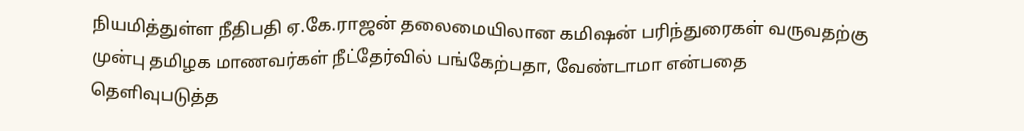நியமித்துள்ள நீதிபதி ஏ.கே.ராஜன் தலைமையிலான கமிஷன் பரிந்துரைகள் வருவதற்கு முன்பு தமிழக மாணவர்கள் நீட்தேர்வில் பங்கேற்பதா, வேண்டாமா என்பதை தெளிவுபடுத்த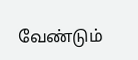வேண்டும்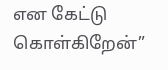என கேட்டு கொள்கிறேன்”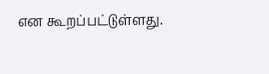என கூறப்பட்டுள்ளது.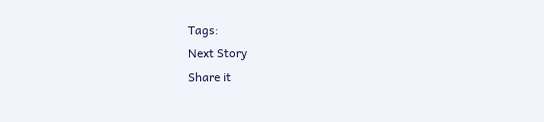Tags:
Next Story
Share it